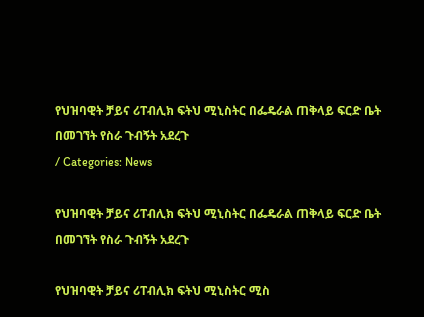የህዝባዊት ቻይና ሪፐብሊክ ፍትህ ሚኒስትር በፌዴራል ጠቅላይ ፍርድ ቤት በመገኘት የስራ ጉብኝት አደረጉ
/ Categories: News

የህዝባዊት ቻይና ሪፐብሊክ ፍትህ ሚኒስትር በፌዴራል ጠቅላይ ፍርድ ቤት በመገኘት የስራ ጉብኝት አደረጉ

የህዝባዊት ቻይና ሪፐብሊክ ፍትህ ሚኒስትር ሚስ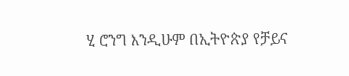ሂ ሮንግ እንዲሁም በኢትዮጵያ የቻይና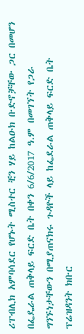ሪፐብሊክ አምባሳደር የሆኑት ሚስተር ቺን ሃይ ከልዑክ ቡድኖቻቸው ጋር በመሆን በፌዴራል ጠቅላይ ፍርድ ቤት በቀን 6/6/2017 ዓ.ም በመገኘት የጋራ ግንኙነታቸውን በሚያጠናክሩ ጉዳዮች ላይ ከፌደራል ጠቅላይ ፍርድ ቤት ፕሬዝዳንት ክቡር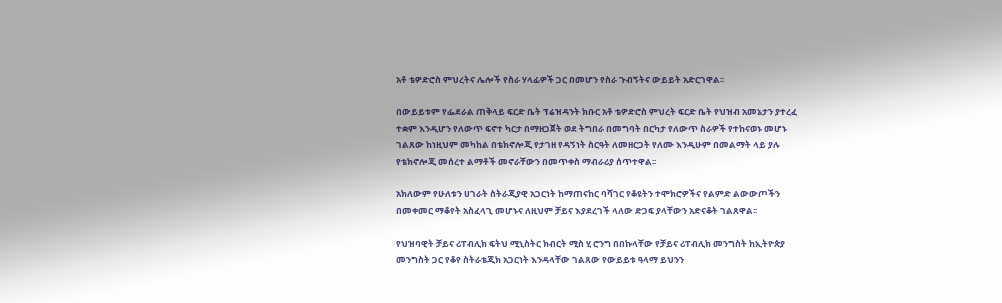አቶ ቴዎድሮስ ምህረትና ሌሎች የስራ ሃላፊዎች ጋር በመሆን የስራ ጉብኝትና ውይይት አድርገዋል፡፡

በውይይቱም የፌደራል ጠቅላይ ፍርድ ቤት ፕሬዝዳንት ክቡር አቶ ቴዎድሮስ ምህረት ፍርድ ቤት የህዝብ አመኔታን ያተረፈ ተቋም እንዲሆን የለውጥ ፍኖተ ካርታ በማዘጋጀት ወደ ትግበራ በመግባት በርካታ የለውጥ ስራዎች የተከናወኑ መሆኑ ገልጸው ከነዚህም መካከል በቴክኖሎጂ የታገዘ የዳኝነት ስርዓት ለመዘርጋት የለሙ እንዲሁም በመልማት ላይ ያሉ የቴክኖሎጂ መሰረተ ልማቶች መኖራቸውን በመጥቀስ ማብራሪያ ሰጥተዋል፡፡

አክለውም የሁለቱን ሀገራት ስትራጂያዊ አጋርነት ከማጠናከር ባሻገር የቆዩትን ተሞክሮዎችና የልምድ ልውውጦችን በመቀመር ማቆየት አስፈላጊ መሆኑና ለዚህም ቻይና እያደረገች ላለው ድጋፍ ያላቸውን አድናቆት ገልጸዋል፡፡

የህዝባዊት ቻይና ሪፐብሊክ ፍትህ ሚኒስትር ክብርት ሚስ ሂ ሮንግ በበኩላቸው የቻይና ሪፐብሊክ መንግስት ከኢትዮጵያ መንግስት ጋር የቆየ ስትራቴጂክ አጋርነት እንዳላቸው ገልጸው የውይይቱ ዓላማ ይህንን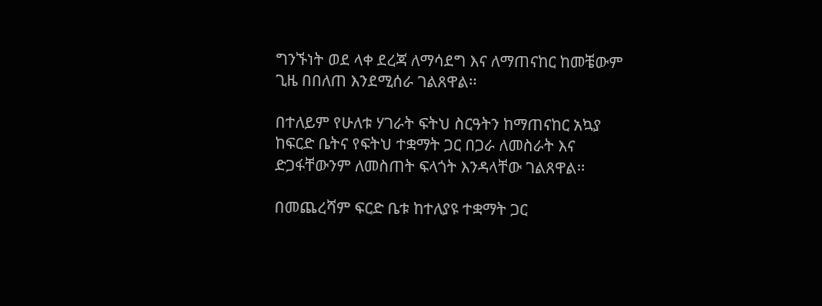ግንኙነት ወደ ላቀ ደረጃ ለማሳደግ እና ለማጠናከር ከመቼውም ጊዜ በበለጠ እንደሚሰራ ገልጸዋል፡፡

በተለይም የሁለቱ ሃገራት ፍትህ ስርዓትን ከማጠናከር አኳያ ከፍርድ ቤትና የፍትህ ተቋማት ጋር በጋራ ለመስራት እና ድጋፋቸውንም ለመስጠት ፍላጎት እንዳላቸው ገልጸዋል፡፡

በመጨረሻም ፍርድ ቤቱ ከተለያዩ ተቋማት ጋር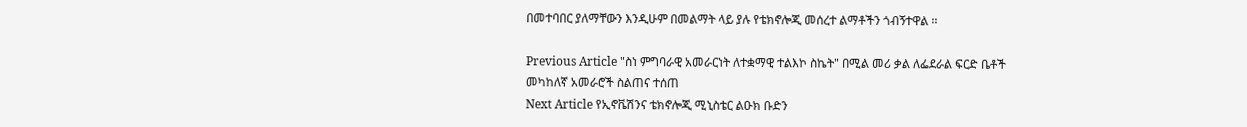በመተባበር ያለማቸውን እንዲሁም በመልማት ላይ ያሉ የቴክኖሎጂ መሰረተ ልማቶችን ጎብኝተዋል ፡፡

Previous Article "ስነ ምግባራዊ አመራርነት ለተቋማዊ ተልእኮ ስኬት" በሚል መሪ ቃል ለፌደራል ፍርድ ቤቶች መካከለኛ አመራሮች ስልጠና ተሰጠ
Next Article የኢኖቬሽንና ቴክኖሎጂ ሚኒስቴር ልዑክ ቡድን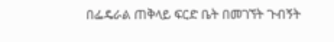በፌዴራል ጠቅላይ ፍርድ ቤት በመገኘት ጉብኝት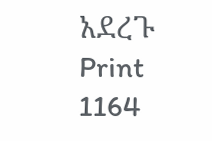አደረጉ
Print
1164